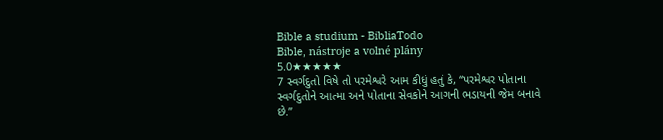Bible a studium - BibliaTodo
Bible, nástroje a volné plány
5.0★★★★★
7 સ્વર્ગદુતો વિષે તો પરમેશ્વરે આમ કીધું હતું કે, “પરમેશ્વર પોતાના સ્વર્ગદુતોને આત્મા અને પોતાના સેવકોને આગની ભડાયની જેમ બનાવે છે.”